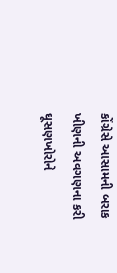કોંગ્રેસે આસામની બરાક ખીણની અવગણના કરી ઘૂસણખોરોને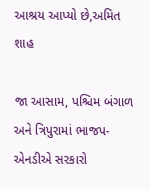આશ્રય આપ્યો છે,અમિત શાહ

જા આસામ, પશ્ચિમ બંગાળ અને ત્રિપુરામાં ભાજપ-એનડીએ સરકારો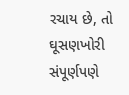રચાય છે, તો ઘૂસણખોરી સંપૂર્ણપણે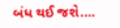બંધ થઈ જશે.…